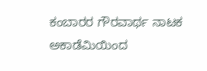ಕಂಬಾರರ ಗೌರವಾರ್ಥ ನಾಟಕ ಅಕಾಡೆಮಿಯಿಂದ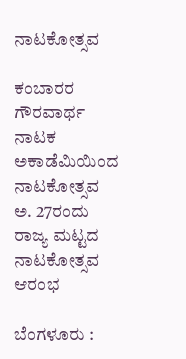ನಾಟಕೋತ್ಸವ

ಕಂಬಾರರ ಗೌರವಾರ್ಥ ನಾಟಕ ಅಕಾಡೆಮಿಯಿಂದ ನಾಟಕೋತ್ಸವ
ಅ. 27ರಂದು ರಾಜ್ಯ ಮಟ್ಟದ ನಾಟಕೋತ್ಸವ ಆರಂಭ

ಬೆಂಗಳೂರು :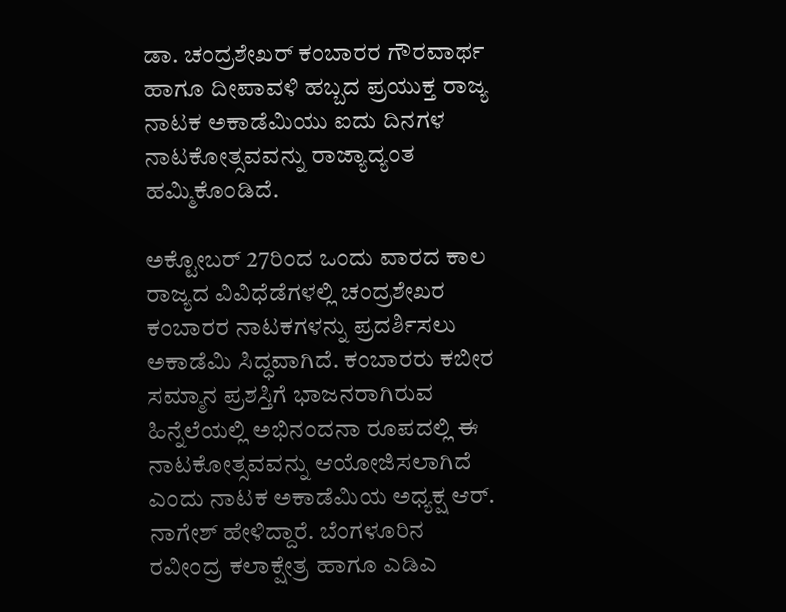ಡಾ. ಚಂದ್ರಶೇಖರ್‌ ಕಂಬಾರರ ಗೌರವಾರ್ಥ ಹಾಗೂ ದೀಪಾವಳಿ ಹಬ್ಬದ ಪ್ರಯುಕ್ತ ರಾಜ್ಯ ನಾಟಕ ಅಕಾಡೆಮಿಯು ಐದು ದಿನಗಳ ನಾಟಕೋತ್ಸವವನ್ನು ರಾಜ್ಯಾದ್ಯಂತ ಹಮ್ಮಿಕೊಂಡಿದೆ.

ಅಕ್ಟೋಬರ್‌ 27ರಿಂದ ಒಂದು ವಾರದ ಕಾಲ ರಾಜ್ಯದ ವಿವಿಧೆಡೆಗಳಲ್ಲಿ ಚಂದ್ರಶೇಖರ ಕಂಬಾರರ ನಾಟಕಗಳನ್ನು ಪ್ರದರ್ಶಿಸಲು ಅಕಾಡೆಮಿ ಸಿದ್ಧವಾಗಿದೆ. ಕಂಬಾರರು ಕಬೀರ ಸಮ್ಮಾನ ಪ್ರಶಸ್ತಿಗೆ ಭಾಜನರಾಗಿರುವ ಹಿನ್ನೆಲೆಯಲ್ಲಿ ಅಭಿನಂದನಾ ರೂಪದಲ್ಲಿ ಈ ನಾಟಕೋತ್ಸವವನ್ನು ಆಯೋಜಿಸಲಾಗಿದೆ ಎಂದು ನಾಟಕ ಅಕಾಡೆಮಿಯ ಅಧ್ಯಕ್ಷ ಆರ್‌. ನಾಗೇಶ್‌ ಹೇಳಿದ್ದಾರೆ. ಬೆಂಗಳೂರಿನ ರವೀಂದ್ರ ಕಲಾಕ್ಷೇತ್ರ ಹಾಗೂ ಎಡಿಎ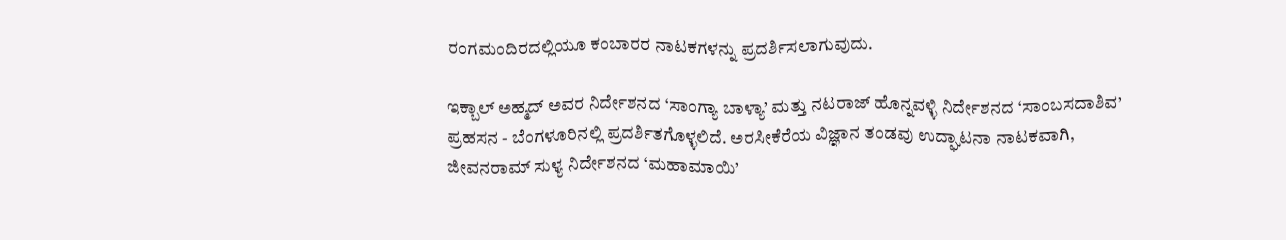ರಂಗಮಂದಿರದಲ್ಲಿಯೂ ಕಂಬಾರರ ನಾಟಕಗಳನ್ನು ಪ್ರದರ್ಶಿಸಲಾಗುವುದು.

ಇಕ್ಬಾಲ್‌ ಅಹ್ಮದ್‌ ಅವರ ನಿರ್ದೇಶನದ ‘ಸಾಂಗ್ಯಾ ಬಾಳ್ಯಾ’ ಮತ್ತು ನಟರಾಜ್‌ ಹೊನ್ನವಳ್ಳಿ ನಿರ್ದೇಶನದ ‘ಸಾಂಬಸದಾಶಿವ’ ಪ್ರಹಸನ - ಬೆಂಗಳೂರಿನಲ್ಲಿ ಪ್ರದರ್ಶಿತಗೊಳ್ಳಲಿದೆ. ಅರಸೀಕೆರೆಯ ವಿಜ್ಞಾನ ತಂಡವು ಉದ್ಘಾಟನಾ ನಾಟಕವಾಗಿ, ಜೀವನರಾಮ್‌ ಸುಳ್ಯ ನಿರ್ದೇಶನದ ‘ಮಹಾಮಾಯಿ’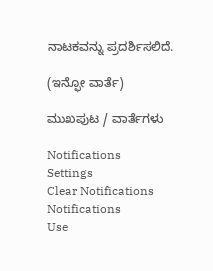ನಾಟಕವನ್ನು ಪ್ರದರ್ಶಿಸಲಿದೆ.

(ಇನ್ಫೋ ವಾರ್ತೆ)

ಮುಖಪುಟ / ವಾರ್ತೆಗಳು

Notifications
Settings
Clear Notifications
Notifications
Use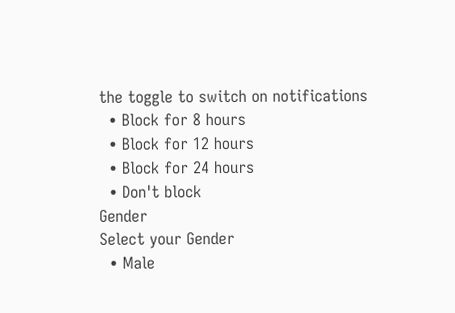the toggle to switch on notifications
  • Block for 8 hours
  • Block for 12 hours
  • Block for 24 hours
  • Don't block
Gender
Select your Gender
  • Male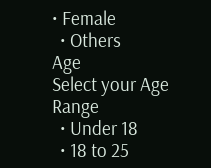• Female
  • Others
Age
Select your Age Range
  • Under 18
  • 18 to 25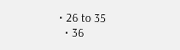• 26 to 35
  • 36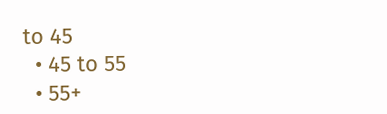to 45
  • 45 to 55
  • 55+